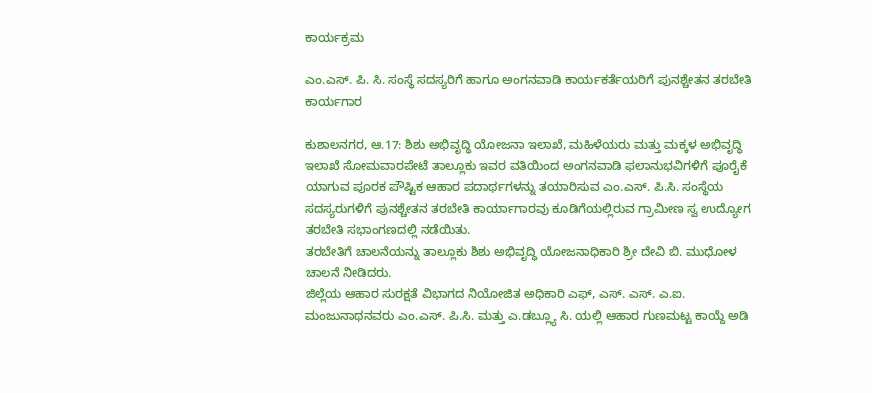ಕಾರ್ಯಕ್ರಮ

ಎಂ.ಎಸ್. ಪಿ. ಸಿ. ಸಂಸ್ಥೆ ಸದಸ್ಯರಿಗೆ ಹಾಗೂ ಅಂಗನವಾಡಿ ಕಾರ್ಯಕರ್ತೆಯರಿಗೆ ಪುನಶ್ಚೇತನ ತರಬೇತಿ ಕಾರ್ಯಗಾರ

ಕುಶಾಲನಗರ, ಆ.17: ಶಿಶು ಅಭಿವೃದ್ಧಿ ಯೋಜನಾ ಇಲಾಖೆ, ಮಹಿಳೆಯರು ಮತ್ತು ಮಕ್ಕಳ ಅಭಿವೃದ್ಧಿ ಇಲಾಖೆ ಸೋಮವಾರಪೇಟೆ ತಾಲ್ಲೂಕು ಇವರ ವತಿಯಿಂದ ಅಂಗನವಾಡಿ ಫಲಾನುಭವಿಗಳಿಗೆ ಪೂರೈಕೆ ಯಾಗುವ ಪೂರಕ ಪೌಷ್ಟಿಕ ಆಹಾರ ಪದಾರ್ಥಗಳನ್ನು ತಯಾರಿಸುವ ಎಂ.ಎಸ್‌. ಪಿ.ಸಿ. ಸಂಸ್ಥೆಯ ಸದಸ್ಯರುಗಳಿಗೆ ಪುನಶ್ಚೇತನ ತರಬೇತಿ ಕಾರ್ಯಾಗಾರವು ಕೂಡಿಗೆಯಲ್ಲಿರುವ ಗ್ರಾಮೀಣ ಸ್ವ ಉದ್ಯೋಗ ತರಬೇತಿ ಸಭಾಂಗಣದಲ್ಲಿ ನಡೆಯಿತು.
ತರಬೇತಿಗೆ ಚಾಲನೆಯನ್ನು ತಾಲ್ಲೂಕು ಶಿಶು ಅಭಿವೃದ್ಧಿ ಯೋಜನಾಧಿಕಾರಿ ಶ್ರೀ ದೇವಿ ಬಿ. ಮುಧೋಳ ಚಾಲನೆ ನೀಡಿದರು.
ಜಿಲ್ಲೆಯ ಆಹಾರ ಸುರಕ್ಷತೆ ವಿಭಾಗದ ನಿಯೋಜಿತ ಅಧಿಕಾರಿ ಎಫ್, ಎಸ್. ಎಸ್. ಎ.ಐ. ಮಂಜುನಾಥನವರು ಎಂ.ಎಸ್. ಪಿ.ಸಿ. ಮತ್ತು ಎ.ಡಬ್ಲ್ಯೂ ಸಿ. ಯಲ್ಲಿ ಆಹಾರ ಗುಣಮಟ್ಟ ಕಾಯ್ದೆ ಅಡಿ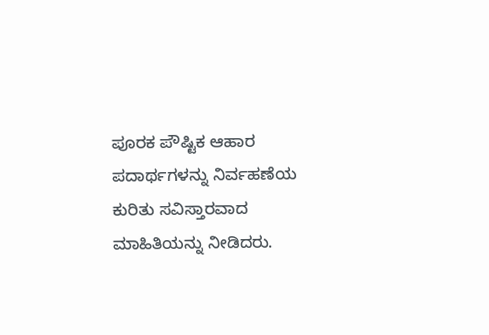ಪೂರಕ ಪೌಷ್ಟಿಕ ಆಹಾರ ಪದಾರ್ಥಗಳನ್ನು ನಿರ್ವಹಣೆಯ ಕುರಿತು ಸವಿಸ್ತಾರವಾದ ಮಾಹಿತಿಯನ್ನು ನೀಡಿದರು.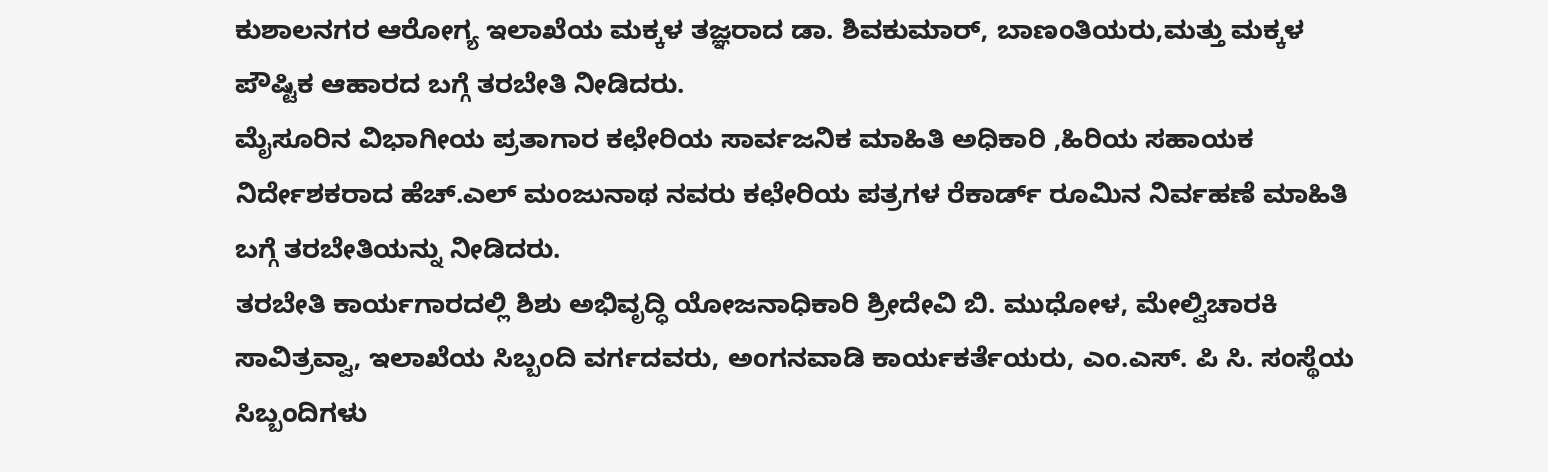ಕುಶಾಲನಗರ ಆರೋಗ್ಯ ಇಲಾಖೆಯ ಮಕ್ಕಳ ತಜ್ಞರಾದ ಡಾ. ಶಿವಕುಮಾರ್, ಬಾಣಂತಿಯರು,ಮತ್ತು ಮಕ್ಕಳ ಪೌಷ್ಟಿಕ ಆಹಾರದ ಬಗ್ಗೆ ತರಬೇತಿ ನೀಡಿದರು.
ಮೈಸೂರಿನ ವಿಭಾಗೀಯ ಪ್ರತಾಗಾರ ಕಛೇರಿಯ ಸಾರ್ವಜನಿಕ ಮಾಹಿತಿ ಅಧಿಕಾರಿ ,ಹಿರಿಯ ಸಹಾಯಕ ನಿರ್ದೇಶಕರಾದ ಹೆಚ್.ಎಲ್ ಮಂಜುನಾಥ ನವರು ಕಛೇರಿಯ ಪತ್ರಗಳ ರೆಕಾರ್ಡ್ ರೂಮಿನ ನಿರ್ವಹಣೆ ಮಾಹಿತಿ ಬಗ್ಗೆ ತರಬೇತಿಯನ್ನು ನೀಡಿದರು.
ತರಬೇತಿ ಕಾರ್ಯಗಾರದಲ್ಲಿ ಶಿಶು ಅಭಿವೃದ್ಧಿ ಯೋಜನಾಧಿಕಾರಿ ಶ್ರೀದೇವಿ ಬಿ. ಮುಧೋಳ, ಮೇಲ್ವಿಚಾರಕಿ ಸಾವಿತ್ರವ್ವಾ, ಇಲಾಖೆಯ ಸಿಬ್ಬಂದಿ ವರ್ಗದವರು, ಅಂಗನವಾಡಿ ಕಾರ್ಯಕರ್ತೆಯರು, ಎಂ.ಎಸ್. ಪಿ ಸಿ. ಸಂಸ್ಥೆಯ ಸಿಬ್ಬಂದಿಗಳು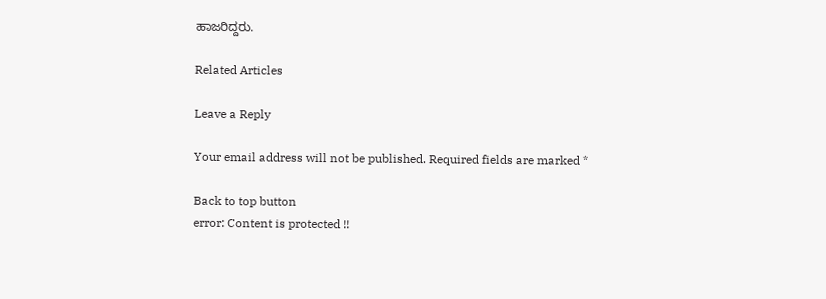ಹಾಜರಿದ್ದರು.

Related Articles

Leave a Reply

Your email address will not be published. Required fields are marked *

Back to top button
error: Content is protected !!